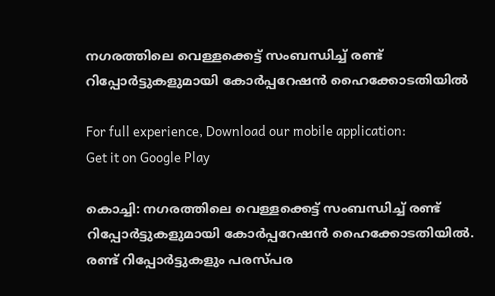നഗരത്തിലെ വെള്ളക്കെട്ട് സംബന്ധിച്ച്‌ രണ്ട് റിപ്പോര്‍ട്ടുകളുമായി കോര്‍പ്പറേഷന്‍ ഹൈക്കോടതിയില്‍

For full experience, Download our mobile application:
Get it on Google Play

കൊച്ചി: നഗരത്തിലെ വെള്ളക്കെട്ട് സംബന്ധിച്ച്‌ രണ്ട് റിപ്പോര്‍ട്ടുകളുമായി കോര്‍പ്പറേഷന്‍ ഹൈക്കോടതിയില്‍. രണ്ട് റിപ്പോര്‍ട്ടുകളും പരസ്പര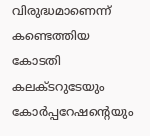വിരുദ്ധമാണെന്ന് കണ്ടെത്തിയ കോടതി കലക്ടറുടേയും കോര്‍പ്പറേഷന്റെയും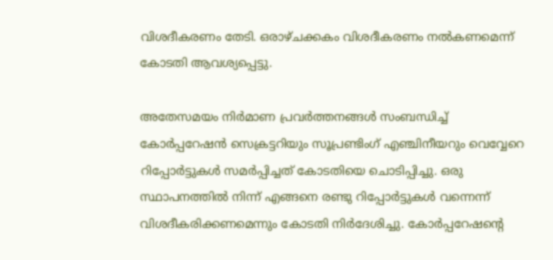വിശദീകരണം തേടി. ഒരാഴ്ചക്കകം വിശദീകരണം നല്‍കണമെന്ന് കോടതി ആവശ്യപ്പെട്ടു.

അതേസമയം നിര്‍മാണ പ്രവര്‍ത്തനങ്ങള്‍ സംബന്ധിച്ച്‌ കോര്‍പ്പറേഷന്‍ സെക്രട്ടറിയും സൂപ്രണ്ടിംഗ് എഞ്ചിനീയറും വെവ്വേറെ റിപ്പോര്‍ട്ടുകള്‍ സമര്‍പ്പിച്ചത് കോടതിയെ ചൊടിപ്പിച്ചു. ഒരു സ്ഥാപനത്തില്‍ നിന്ന് എങ്ങനെ രണ്ടു റിപ്പോര്‍ട്ടുകള്‍ വന്നെന്ന് വിശദീകരിക്കണമെന്നും കോടതി നിര്‍ദേശിച്ചു. കോര്‍പ്പറേഷന്റെ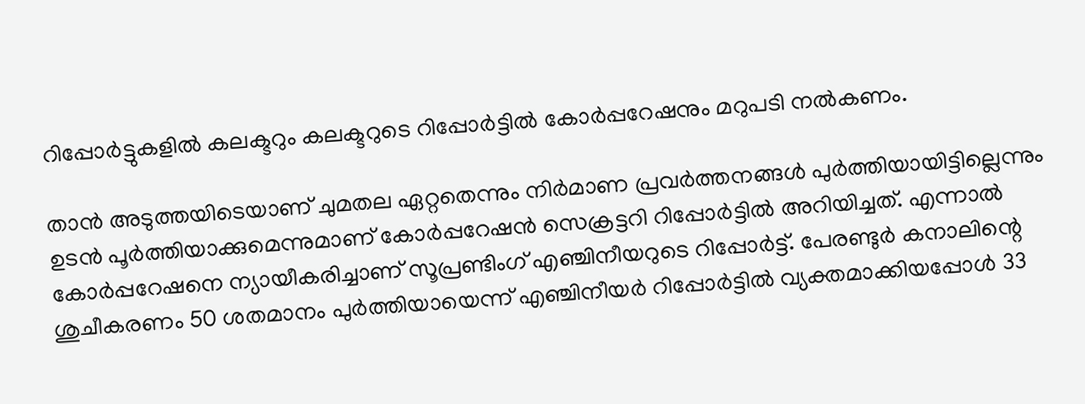റിപ്പോര്‍ട്ടുകളില്‍ കലക്ടറും കലക്ടറുടെ റിപ്പോര്‍ട്ടില്‍ കോര്‍പ്പറേഷനും മറുപടി നല്‍കണം.

താന്‍ അടുത്തയിടെയാണ് ചുമതല ഏറ്റതെന്നും നിര്‍മാണ പ്രവര്‍ത്തനങ്ങള്‍ പുര്‍ത്തിയായിട്ടില്ലെന്നും ഉടന്‍ പൂര്‍ത്തിയാക്കുമെന്നുമാണ് കോര്‍പ്പറേഷന്‍ സെക്രട്ടറി റിപ്പോര്‍ട്ടില്‍ അറിയിച്ചത്. എന്നാല്‍ കോര്‍പ്പറേഷനെ ന്യായീകരിച്ചാണ് സൂപ്രണ്ടിംഗ് എഞ്ചിനീയറുടെ റിപ്പോര്‍ട്ട്. പേരണ്ടുര്‍ കനാലിന്റെ ശുചീകരണം 50 ശതമാനം പുര്‍ത്തിയായെന്ന് എഞ്ചിനീയര്‍ റിപ്പോര്‍ട്ടില്‍ വ്യക്തമാക്കിയപ്പോള്‍ 33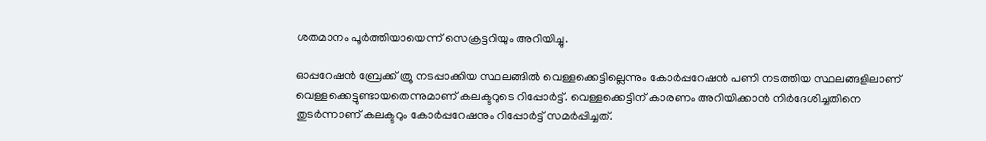ശതമാനം പൂര്‍ത്തിയായെന്ന് സെക്രട്ടറിയും അറിയിച്ചു.

ഓപ്പറേഷന്‍ ബ്രേക്ക് ത്രൂ നടപ്പാക്കിയ സ്ഥലങ്ങില്‍ വെള്ളക്കെട്ടില്ലെന്നും കോര്‍പ്പറേഷന്‍ പണി നടത്തിയ സ്ഥലങ്ങളിലാണ് വെള്ളക്കെട്ടുണ്ടായതെന്നുമാണ് കലക്ടറുടെ റിപ്പോര്‍ട്ട്. വെള്ളക്കെട്ടിന് കാരണം അറിയിക്കാന്‍ നിര്‍ദേശിച്ചതിനെ തുടര്‍ന്നാണ് കലക്ടറും കോര്‍പ്പറേഷനും റിപ്പോര്‍ട്ട് സമര്‍പ്പിച്ചത്.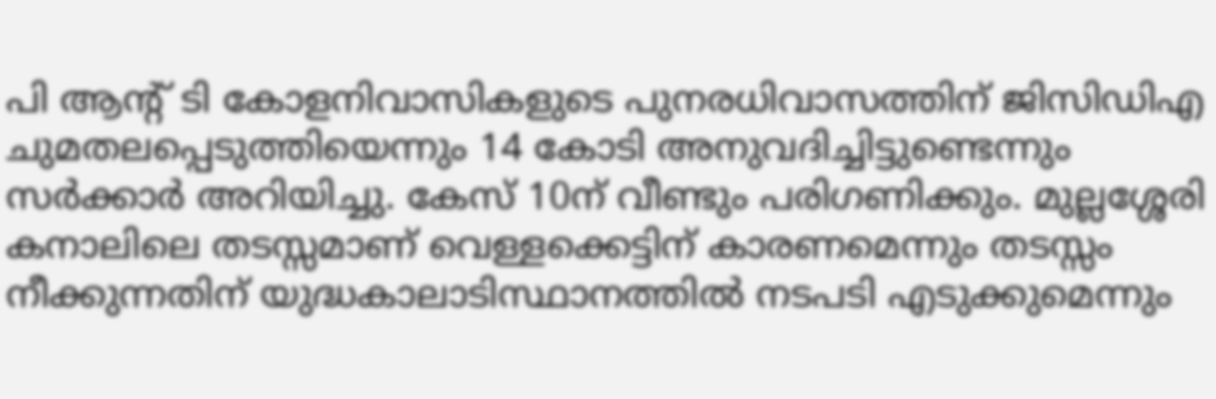പി ആന്റ് ടി കോളനിവാസികളുടെ പുനരധിവാസത്തിന് ജിസിഡിഎ ചുമതലപ്പെടുത്തിയെന്നും 14 കോടി അനുവദിച്ചിട്ടുണ്ടെന്നും സര്‍ക്കാര്‍ അറിയിച്ചു. കേസ് 10ന് വീണ്ടും പരിഗണിക്കും. മുല്ലശ്ശേരി കനാലിലെ തടസ്സമാണ് വെള്ളക്കെട്ടിന് കാരണമെന്നും തടസ്സം നീക്കുന്നതിന് യുദ്ധകാലാടിസ്ഥാനത്തില്‍ നടപടി എടുക്കുമെന്നും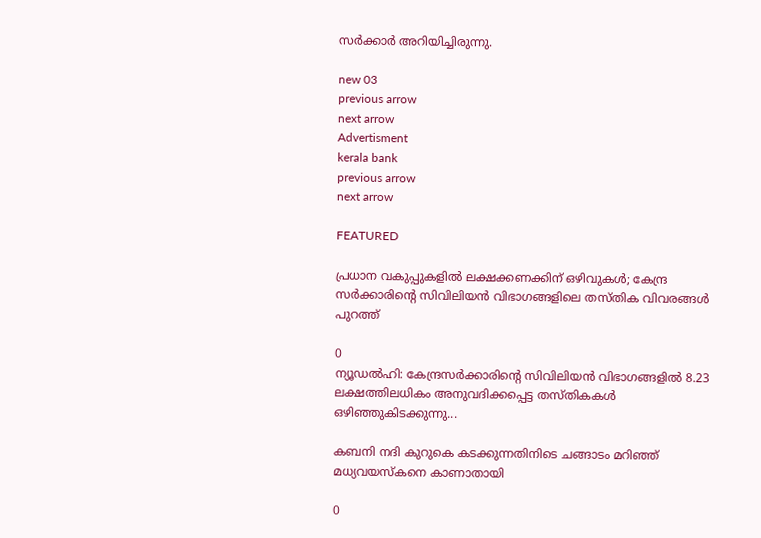സര്‍ക്കാര്‍ അറിയിച്ചിരുന്നു.

new 03
previous arrow
next arrow
Advertisment
kerala bank
previous arrow
next arrow

FEATURED

പ്രധാന വകുപ്പുകളിൽ ലക്ഷക്കണക്കിന് ഒഴിവുകൾ; കേന്ദ്ര സർക്കാരിന്റെ സിവിലിയൻ വിഭാഗങ്ങളിലെ തസ്തിക വിവരങ്ങൾ പുറത്ത്

0
ന്യൂഡല്‍ഹി: കേന്ദ്രസര്‍ക്കാരിന്റെ സിവിലിയന്‍ വിഭാഗങ്ങളില്‍ 8.23 ലക്ഷത്തിലധികം അനുവദിക്കപ്പെട്ട തസ്തികകള്‍ ഒഴിഞ്ഞുകിടക്കുന്നു...

കബനി നദി കുറുകെ കടക്കുന്നതിനിടെ ചങ്ങാടം മറിഞ്ഞ് മധ്യവയസ്‌കനെ കാണാതായി

0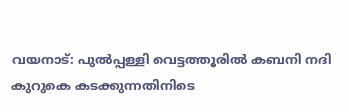വയനാട്: പുല്‍പ്പള്ളി വെട്ടത്തൂരില്‍ കബനി നദി കുറുകെ കടക്കുന്നതിനിടെ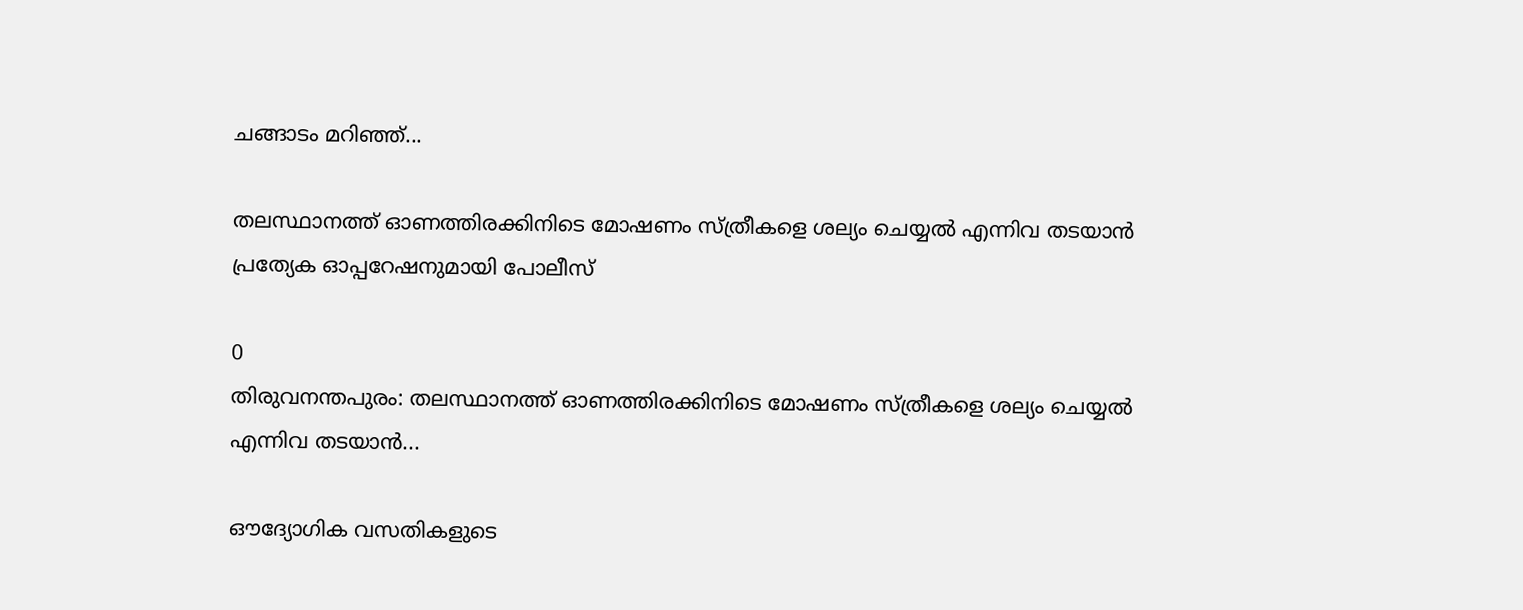ചങ്ങാടം മറിഞ്ഞ്...

തലസ്ഥാനത്ത് ഓണത്തിരക്കിനിടെ മോഷണം സ്ത്രീകളെ ശല്യം ചെയ്യൽ എന്നിവ തടയാൻ പ്രത്യേക ഓപ്പറേഷനുമായി പോലീസ്

0
തിരുവനന്തപുരം: തലസ്ഥാനത്ത് ഓണത്തിരക്കിനിടെ മോഷണം സ്ത്രീകളെ ശല്യം ചെയ്യൽ എന്നിവ തടയാൻ...

ഔദ്യോഗിക വസതികളുടെ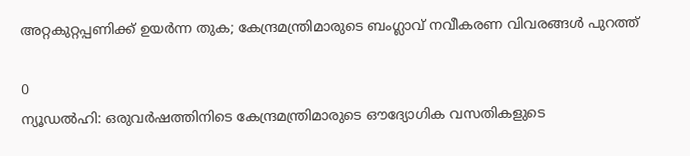അറ്റകുറ്റപ്പണിക്ക് ഉയർന്ന തുക; കേന്ദ്രമന്ത്രിമാരുടെ ബംഗ്ലാവ് നവീകരണ വിവരങ്ങൾ പുറത്ത്

0
ന്യൂഡൽഹി: ഒരുവർഷത്തിനിടെ കേന്ദ്രമന്ത്രിമാരുടെ ഔദ്യോഗിക വസതികളുടെ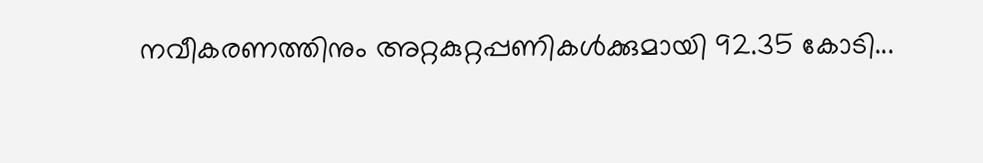നവീകരണത്തിനും അറ്റകുറ്റപ്പണികൾക്കുമായി 92.35 കോടി...